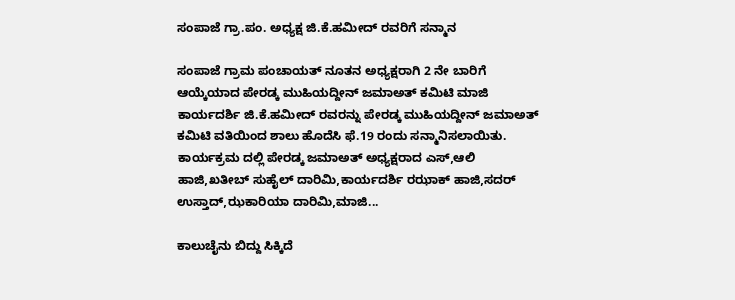ಸಂಪಾಜೆ ಗ್ರಾ.ಪಂ‌. ಅಧ್ಯಕ್ಷ ಜಿ.ಕೆ.ಹಮೀದ್ ರವರಿಗೆ ಸನ್ಮಾನ

ಸಂಪಾಜೆ ಗ್ರಾಮ ಪಂಚಾಯತ್ ನೂತನ ಅಧ್ಯಕ್ಷರಾಗಿ 2 ನೇ ಬಾರಿಗೆ ಆಯ್ಕೆಯಾದ ಪೇರಡ್ಕ ಮುಹಿಯದ್ದೀನ್ ಜಮಾಅತ್ ಕಮಿಟಿ ಮಾಜಿ ಕಾರ್ಯದರ್ಶಿ ಜಿ.ಕೆ.ಹಮೀದ್ ರವರನ್ನು ಪೇರಡ್ಕ ಮುಹಿಯದ್ದೀನ್ ಜಮಾಅತ್ ಕಮಿಟಿ ವತಿಯಿಂದ ಶಾಲು ಹೊದೆಸಿ ಫೆ.19 ರಂದು ಸನ್ಮಾನಿಸಲಾಯಿತು. ಕಾರ್ಯಕ್ರಮ ದಲ್ಲಿ ಪೇರಡ್ಕ ಜಮಾಅತ್ ಅಧ್ಯಕ್ಷರಾದ ಎಸ್,ಆಲಿ ಹಾಜಿ,ಖತೀಬ್ ಸುಹೈಲ್ ದಾರಿಮಿ,ಕಾರ್ಯದರ್ಶಿ ರಝಾಕ್ ಹಾಜಿ,ಸದರ್ ಉಸ್ತಾದ್,ಝಕಾರಿಯಾ ದಾರಿಮಿ,ಮಾಜಿ...

ಕಾಲುಚೈನು ಬಿದ್ದು ಸಿಕ್ಕಿದೆ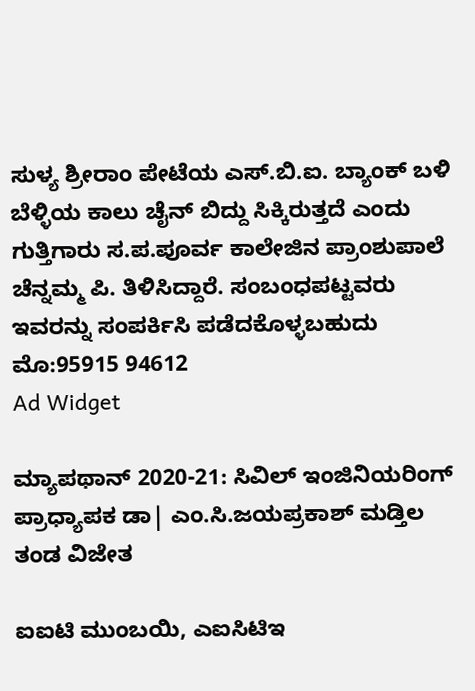ಸುಳ್ಯ ಶ್ರೀರಾಂ ಪೇಟೆಯ ಎಸ್.ಬಿ.ಐ. ಬ್ಯಾಂಕ್ ಬಳಿ ಬೆಳ್ಳಿಯ ಕಾಲು ಚೈನ್ ಬಿದ್ದು ಸಿಕ್ಕಿರುತ್ತದೆ ಎಂದು ಗುತ್ತಿಗಾರು ಸ.ಪ.ಪೂರ್ವ ಕಾಲೇಜಿನ ಪ್ರಾಂಶುಪಾಲೆ ಚೆನ್ನಮ್ಮ ಪಿ. ತಿಳಿಸಿದ್ದಾರೆ. ಸಂಬಂಧಪಟ್ಟವರು ಇವರನ್ನು ಸಂಪರ್ಕಿಸಿ ಪಡೆದಕೊಳ್ಳಬಹುದು ಮೊ:95915 94612
Ad Widget

ಮ್ಯಾಪಥಾನ್ 2020-21: ಸಿವಿಲ್ ಇಂಜಿನಿಯರಿಂಗ್ ಪ್ರಾಧ್ಯಾಪಕ ಡಾ| ಎಂ.ಸಿ.ಜಯಪ್ರಕಾಶ್‌ ಮಡ್ತಿಲ ತಂಡ ವಿಜೇತ

ಐಐಟಿ ಮುಂಬಯಿ, ಎಐಸಿಟಿಇ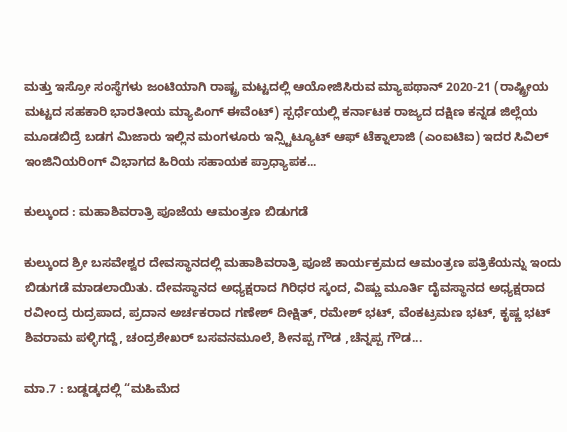ಮತ್ತು ಇಸ್ರೋ ಸಂಸ್ಥೆಗಳು ಜಂಟಿಯಾಗಿ ರಾಷ್ಟ್ರ ಮಟ್ಟದಲ್ಲಿ ಆಯೋಜಿಸಿರುವ ಮ್ಯಾಪಥಾನ್ 2020-21 (ರಾಷ್ಟ್ರೀಯ ಮಟ್ಟದ ಸಹಕಾರಿ ಭಾರತೀಯ ಮ್ಯಾಪಿಂಗ್ ಈವೆಂಟ್) ಸ್ಪರ್ಧೆಯಲ್ಲಿ ಕರ್ನಾಟಕ ರಾಜ್ಯದ ದಕ್ಷಿಣ ಕನ್ನಡ ಜಿಲ್ಲೆಯ ಮೂಡಬಿದ್ರೆ ಬಡಗ ಮಿಜಾರು ಇಲ್ಲಿನ ಮಂಗಳೂರು ಇನ್ಸ್ಟಿಟ್ಯೂಟ್ ಆಫ್ ಟೆಕ್ನಾಲಾಜಿ (ಎಂಐಟಿಐ) ಇದರ ಸಿವಿಲ್ ಇಂಜಿನಿಯರಿಂಗ್ ವಿಭಾಗದ ಹಿರಿಯ ಸಹಾಯಕ ಪ್ರಾಧ್ಯಾಪಕ...

ಕುಲ್ಕುಂದ : ಮಹಾಶಿವರಾತ್ರಿ ಪೂಜೆಯ ಆಮಂತ್ರಣ ಬಿಡುಗಡೆ

ಕುಲ್ಕುಂದ ಶ್ರೀ ಬಸವೇಶ್ವರ ದೇವಸ್ಥಾನದಲ್ಲಿ ಮಹಾಶಿವರಾತ್ರಿ ಪೂಜೆ ಕಾರ್ಯಕ್ರಮದ ಆಮಂತ್ರಣ ಪತ್ರಿಕೆಯನ್ನು ಇಂದು ಬಿಡುಗಡೆ ಮಾಡಲಾಯಿತು. ದೇವಸ್ಥಾನದ ಅಧ್ಯಕ್ಷರಾದ ಗಿರಿಧರ ಸ್ಕಂದ, ವಿಷ್ಣು ಮೂರ್ತಿ ದೈವಸ್ಥಾನದ ಅಧ್ಯಕ್ಷರಾದ ರವೀಂದ್ರ ರುದ್ರಪಾದ, ಪ್ರದಾನ ಅರ್ಚಕರಾದ ಗಣೇಶ್ ದೀಕ್ಷಿತ್, ರಮೇಶ್ ಭಟ್, ವೆಂಕಟ್ರಮಣ ಭಟ್, ಕೃಷ್ಣ ಭಟ್ ಶಿವರಾಮ ಪಳ್ಳಿಗದ್ದೆ, ಚಂದ್ರಶೇಖರ್ ಬಸವನಮೂಲೆ, ಶೀನಪ್ಪ ಗೌಡ ,ಚೆನ್ನಪ್ಪ ಗೌಡ...

ಮಾ.7 : ಬಡ್ದಡ್ಕದಲ್ಲಿ “ಮಹಿಮೆದ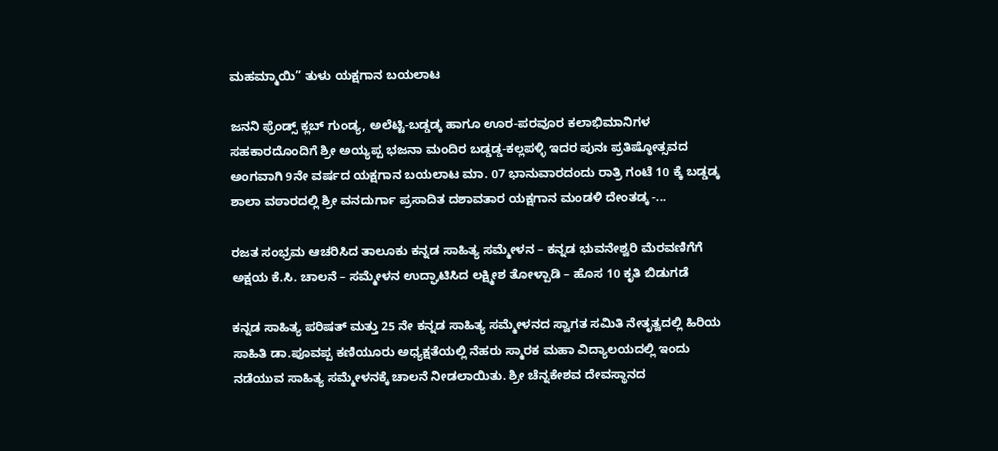ಮಹಮ್ಮಾಯಿ” ತುಳು ಯಕ್ಷಗಾನ ಬಯಲಾಟ

ಜನನಿ ಫ್ರೆಂಡ್ಸ್ ಕ್ಲಬ್ ಗುಂಡ್ಯ, ಅಲೆಟ್ಟಿ-ಬಡ್ಡಡ್ಕ ಹಾಗೂ ಊರ-ಪರವೂರ ಕಲಾಭಿಮಾನಿಗಳ ಸಹಕಾರದೊಂದಿಗೆ ಶ್ರೀ ಅಯ್ಯಪ್ಪ ಭಜನಾ ಮಂದಿರ ಬಡ್ಡಡ್ಡ-ಕಲ್ಲಪಳ್ಳಿ ಇದರ ಪುನಃ ಪ್ರತಿಷ್ಠೋತ್ಸವದ ಅಂಗವಾಗಿ 9ನೇ ವರ್ಷದ ಯಕ್ಷಗಾನ ಬಯಲಾಟ ಮಾ. 07 ಭಾನುವಾರದಂದು ರಾತ್ರಿ ಗಂಟೆ 10 ಕ್ಕೆ ಬಡ್ಡಡ್ಕ ಶಾಲಾ ವಠಾರದಲ್ಲಿ ಶ್ರೀ ವನದುರ್ಗಾ ಪ್ರಸಾದಿತ ದಶಾವತಾರ ಯಕ್ಷಗಾನ ಮಂಡಳಿ ದೇಂತಡ್ಕ -...

ರಜತ ಸಂಭ್ರಮ ಆಚರಿಸಿದ ತಾಲೂಕು ಕನ್ನಡ ಸಾಹಿತ್ಯ ಸಮ್ಮೇಳನ – ಕನ್ನಡ ಭುವನೇಶ್ವರಿ ಮೆರವಣಿಗೆಗೆ ಅಕ್ಷಯ ಕೆ.ಸಿ. ಚಾಲನೆ – ಸಮ್ಮೇಳನ ಉದ್ಘಾಟಿಸಿದ ಲಕ್ಷ್ಮೀಶ ತೋಳ್ಪಾಡಿ – ಹೊಸ 10 ಕೃತಿ ಬಿಡುಗಡೆ

ಕನ್ನಡ ಸಾಹಿತ್ಯ ಪರಿಷತ್ ಮತ್ತು 25 ನೇ ಕನ್ನಡ ಸಾಹಿತ್ಯ ಸಮ್ಮೇಳನದ ಸ್ವಾಗತ ಸಮಿತಿ ನೇತೃತ್ವದಲ್ಲಿ ಹಿರಿಯ ಸಾಹಿತಿ ಡಾ.ಪೂವಪ್ಪ ಕಣಿಯೂರು ಅಧ್ಯಕ್ಷತೆಯಲ್ಲಿ ನೆಹರು ಸ್ಮಾರಕ ಮಹಾ ವಿದ್ಯಾಲಯದಲ್ಲಿ ಇಂದು ನಡೆಯುವ ಸಾಹಿತ್ಯ ಸಮ್ಮೇಳನಕ್ಕೆ ಚಾಲನೆ ನೀಡಲಾಯಿತು. ಶ್ರೀ ಚೆನ್ನಕೇಶವ ದೇವಸ್ಥಾನದ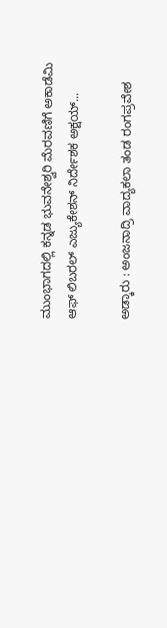ಮುಂಭಾಗದಲ್ಲಿ ಕನ್ನಡ ಭುವನೇಶ್ವರಿ ಮೆರವಣಿಗೆ ಅಕಾಡೆಮಿ ಆಫ್ ಲಿಬರಲ್ ಎಜ್ಯುಕೇಶನ್ ನಿರ್ದೇಶಕ ಅಕ್ಷಯ್...

ಅಡ್ಕಾರು : ಅಂಜನಾದ್ರಿ ವಾದ್ಯಕಲಾ ತಂಡ ರಂಗಪ್ರವೇಶ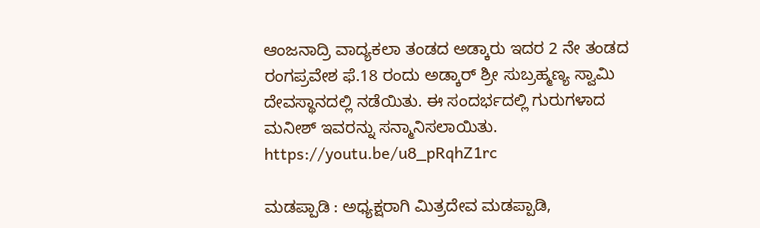ಆಂಜನಾದ್ರಿ ವಾದ್ಯಕಲಾ ತಂಡದ ಅಡ್ಕಾರು ಇದರ 2 ನೇ ತಂಡದ ರಂಗಪ್ರವೇಶ ಫೆ.18 ರಂದು ಅಡ್ಕಾರ್ ಶ್ರೀ ಸುಬ್ರಹ್ಮಣ್ಯ ಸ್ವಾಮಿ ದೇವಸ್ಥಾನದಲ್ಲಿ ನಡೆಯಿತು. ಈ ಸಂದರ್ಭದಲ್ಲಿ ಗುರುಗಳಾದ ಮನೀಶ್ ಇವರನ್ನು ಸನ್ಮಾನಿಸಲಾಯಿತು. https://youtu.be/u8_pRqhZ1rc

ಮಡಪ್ಪಾಡಿ : ಅಧ್ಯಕ್ಷರಾಗಿ ಮಿತ್ರದೇವ ಮಡಪ್ಪಾಡಿ,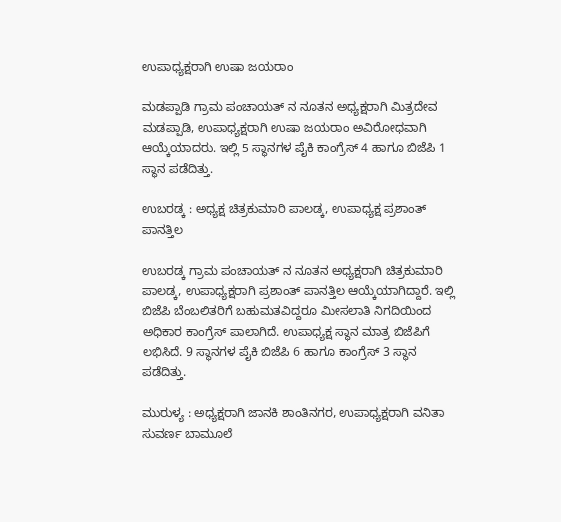ಉಪಾಧ್ಯಕ್ಷರಾಗಿ ಉಷಾ ಜಯರಾಂ

ಮಡಪ್ಪಾಡಿ ಗ್ರಾಮ ಪಂಚಾಯತ್ ನ ನೂತನ ಅಧ್ಯಕ್ಷರಾಗಿ ಮಿತ್ರದೇವ ಮಡಪ್ಪಾಡಿ, ಉಪಾಧ್ಯಕ್ಷರಾಗಿ ಉಷಾ ಜಯರಾಂ ಅವಿರೋಧವಾಗಿ ಆಯ್ಕೆಯಾದರು. ಇಲ್ಲಿ 5 ಸ್ಥಾನಗಳ ಪೈಕಿ ಕಾಂಗ್ರೆಸ್ 4 ಹಾಗೂ ಬಿಜೆಪಿ 1 ಸ್ಥಾನ ಪಡೆದಿತ್ತು.

ಉಬರಡ್ಕ : ಅಧ್ಯಕ್ಷ ಚಿತ್ರಕುಮಾರಿ ಪಾಲಡ್ಕ, ಉಪಾಧ್ಯಕ್ಷ ಪ್ರಶಾಂತ್ ಪಾನತ್ತಿಲ

ಉಬರಡ್ಕ ಗ್ರಾಮ ಪಂಚಾಯತ್ ನ ನೂತನ ಅಧ್ಯಕ್ಷರಾಗಿ ಚಿತ್ರಕುಮಾರಿ ಪಾಲಡ್ಕ, ಉಪಾಧ್ಯಕ್ಷರಾಗಿ ಪ್ರಶಾಂತ್ ಪಾನತ್ತಿಲ ಆಯ್ಕೆಯಾಗಿದ್ದಾರೆ. ಇಲ್ಲಿ ಬಿಜೆಪಿ ಬೆಂಬಲಿತರಿಗೆ ಬಹುಮತವಿದ್ದರೂ ಮೀಸಲಾತಿ ನಿಗದಿಯಿಂದ ಅಧಿಕಾರ ಕಾಂಗ್ರೆಸ್ ಪಾಲಾಗಿದೆ. ಉಪಾಧ್ಯಕ್ಷ ಸ್ಥಾನ ಮಾತ್ರ ಬಿಜೆಪಿಗೆ ಲಭಿಸಿದೆ. 9 ಸ್ಥಾನಗಳ ಪೈಕಿ ಬಿಜೆಪಿ 6 ಹಾಗೂ ಕಾಂಗ್ರೆಸ್ 3 ಸ್ಥಾನ ಪಡೆದಿತ್ತು.

ಮುರುಳ್ಯ : ಅಧ್ಯಕ್ಷರಾಗಿ ಜಾನಕಿ ಶಾಂತಿನಗರ, ಉಪಾಧ್ಯಕ್ಷರಾಗಿ ವನಿತಾ ಸುವರ್ಣ ಬಾಮೂಲೆ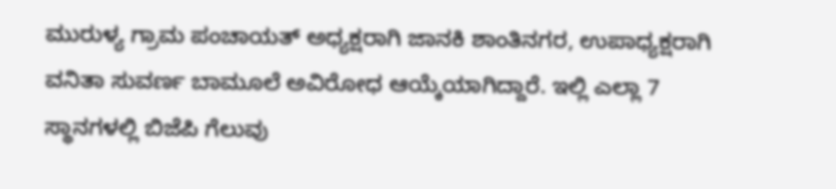ಮುರುಳ್ಯ ಗ್ರಾಮ ಪಂಚಾಯತ್ ಅಧ್ಯಕ್ಷರಾಗಿ ಜಾನಕಿ ಶಾಂತಿನಗರ, ಉಪಾಧ್ಯಕ್ಷರಾಗಿ ವನಿತಾ ಸುವರ್ಣ ಬಾಮೂಲೆ ಅವಿರೋಧ ಆಯ್ಕೆಯಾಗಿದ್ದಾರೆ. ಇಲ್ಲಿ ಎಲ್ಲಾ 7 ಸ್ಥಾನಗಳಲ್ಲಿ ಬಿಜೆಪಿ ಗೆಲುವು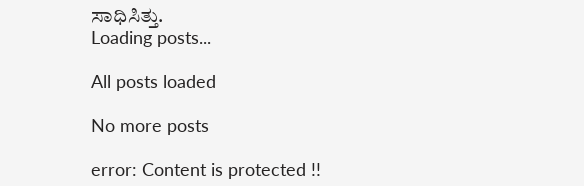ಸಾಧಿಸಿತ್ತು.
Loading posts...

All posts loaded

No more posts

error: Content is protected !!